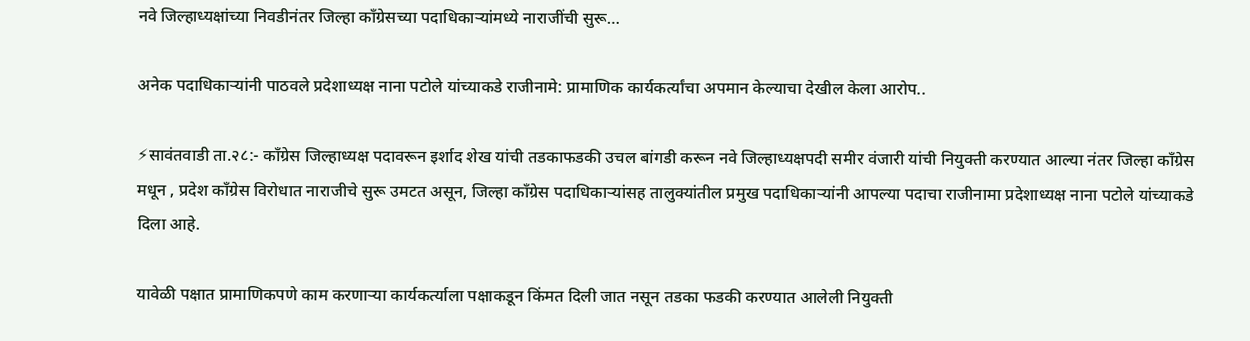नवे जिल्हाध्यक्षांच्या निवडीनंतर जिल्हा काँग्रेसच्या पदाधिकाऱ्यांमध्ये नाराजींची सुरू…

अनेक पदाधिकाऱ्यांनी पाठवले प्रदेशाध्यक्ष नाना पटोले यांच्याकडे राजीनामे: प्रामाणिक कार्यकर्त्यांचा अपमान केल्याचा देखील केला आरोप..

⚡सावंतवाडी ता.२८:- काँग्रेस जिल्हाध्यक्ष पदावरून इर्शाद शेख यांची तडकाफडकी उचल बांगडी करून नवे जिल्हाध्यक्षपदी समीर वंजारी यांची नियुक्ती करण्यात आल्या नंतर जिल्हा काँग्रेस मधून , प्रदेश काँग्रेस विरोधात नाराजीचे सुरू उमटत असून, जिल्हा काँग्रेस पदाधिकाऱ्यांसह तालुक्यांतील प्रमुख पदाधिकाऱ्यांनी आपल्या पदाचा राजीनामा प्रदेशाध्यक्ष नाना पटोले यांच्याकडे दिला आहे.

यावेळी पक्षात प्रामाणिकपणे काम करणाऱ्या कार्यकर्त्याला पक्षाकडून किंमत दिली जात नसून तडका फडकी करण्यात आलेली नियुक्ती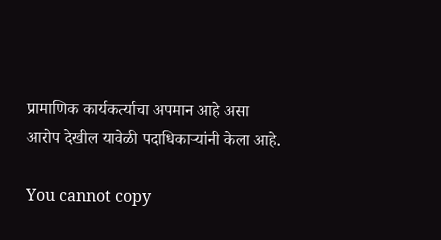प्रामाणिक कार्यकर्त्याचा अपमान आहे असा आरोप देखील यावेळी पदाधिकाऱ्यांनी केला आहे.

You cannot copy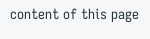content of this page